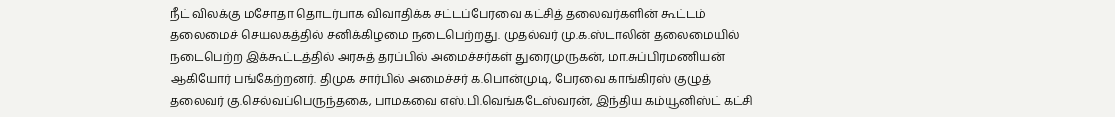நீட் விலக்கு மசோதா தொடர்பாக விவாதிக்க சட்டப்பேரவை கட்சித் தலைவர்களின் கூட்டம் தலைமைச் செயலகத்தில் சனிக்கிழமை நடைபெற்றது. முதல்வர் மு.க.ஸ்டாலின் தலைமையில் நடைபெற்ற இக்கூட்டத்தில் அரசுத் தரப்பில் அமைச்சர்கள் துரைமுருகன், மா.சுப்பிரமணியன் ஆகியோர் பங்கேற்றனர். திமுக சார்பில் அமைச்சர் க.பொன்முடி, பேரவை காங்கிரஸ் குழுத் தலைவர் கு.செல்வப்பெருந்தகை, பாமகவை எஸ்.பி.வெங்கடேஸ்வரன், இந்திய கம்யூனிஸ்ட் கட்சி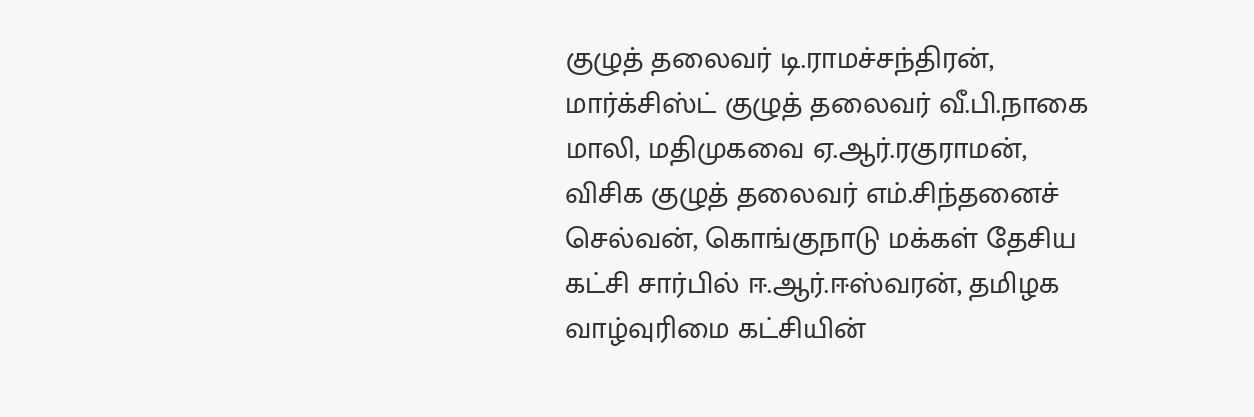குழுத் தலைவர் டி.ராமச்சந்திரன், மார்க்சிஸ்ட் குழுத் தலைவர் வீ.பி.நாகை மாலி, மதிமுகவை ஏ.ஆர்.ரகுராமன், விசிக குழுத் தலைவர் எம்.சிந்தனைச் செல்வன், கொங்குநாடு மக்கள் தேசிய கட்சி சார்பில் ஈ.ஆர்.ஈஸ்வரன், தமிழக வாழ்வுரிமை கட்சியின்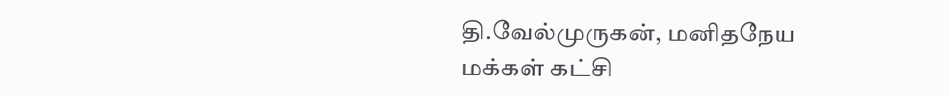தி.வேல்முருகன், மனிதநேய மக்கள் கட்சி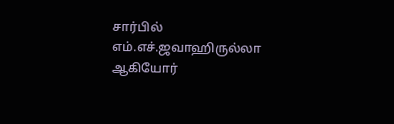சார்பில் எம்.எச்.ஜவாஹிருல்லா ஆகியோர்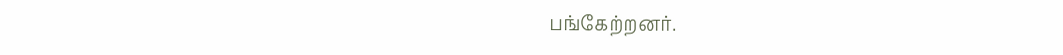பங்கேற்றனர்.